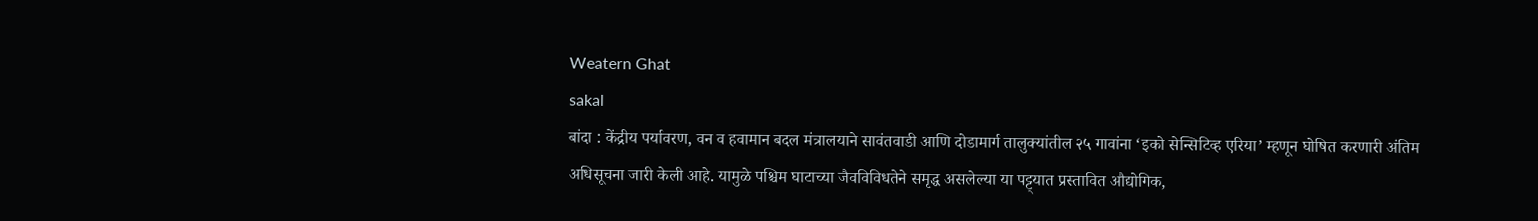Weatern Ghat
sakal
बांदा : केंद्रीय पर्यावरण, वन व हवामान बदल मंत्रालयाने सावंतवाडी आणि दोडामार्ग तालुक्यांतील २५ गावांना ‘इको सेन्सिटिव्ह एरिया’ म्हणून घोषित करणारी अंतिम अधिसूचना जारी केली आहे. यामुळे पश्चिम घाटाच्या जैवविविधतेने समृद्ध असलेल्या या पट्ट्यात प्रस्तावित औद्योगिक,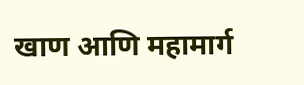खाण आणि महामार्ग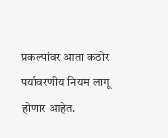प्रकल्पांवर आता कठोर पर्यावरणीय नियम लागू होणार आहेत.